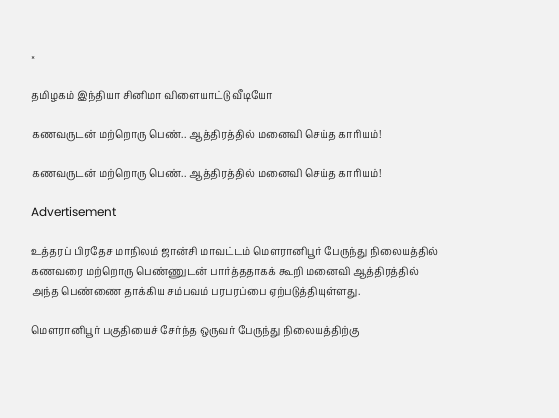×

தமிழகம் இந்தியா சினிமா விளையாட்டு வீடியோ

கணவருடன் மற்றொரு பெண்.. ஆத்திரத்தில் மனைவி செய்த காரியம்!

கணவருடன் மற்றொரு பெண்.. ஆத்திரத்தில் மனைவி செய்த காரியம்!

Advertisement

உத்தரப் பிரதேச மாநிலம் ஜான்சி மாவட்டம் மௌரானிபூர் பேருந்து நிலையத்தில் கணவரை மற்றொரு பெண்ணுடன் பார்த்ததாகக் கூறி மனைவி ஆத்திரத்தில் அந்த பெண்ணை தாக்கிய சம்பவம் பரபரப்பை ஏற்படுத்தியுள்ளது.

மௌரானிபூர் பகுதியைச் சேர்ந்த ஒருவர் பேருந்து நிலையத்திற்கு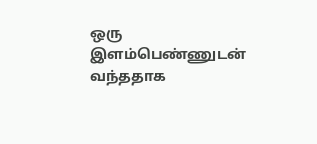ஒரு இளம்பெண்ணுடன் வந்ததாக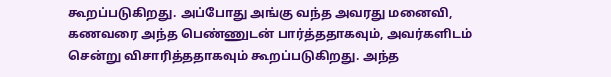கூறப்படுகிறது. அப்போது அங்கு வந்த அவரது மனைவி, கணவரை அந்த பெண்ணுடன் பார்த்ததாகவும், அவர்களிடம் சென்று விசாரித்ததாகவும் கூறப்படுகிறது. அந்த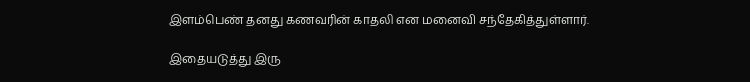இளம்பெண் தனது கணவரின் காதலி என மனைவி சந்தேகித்துள்ளார்.

இதையடுத்து இரு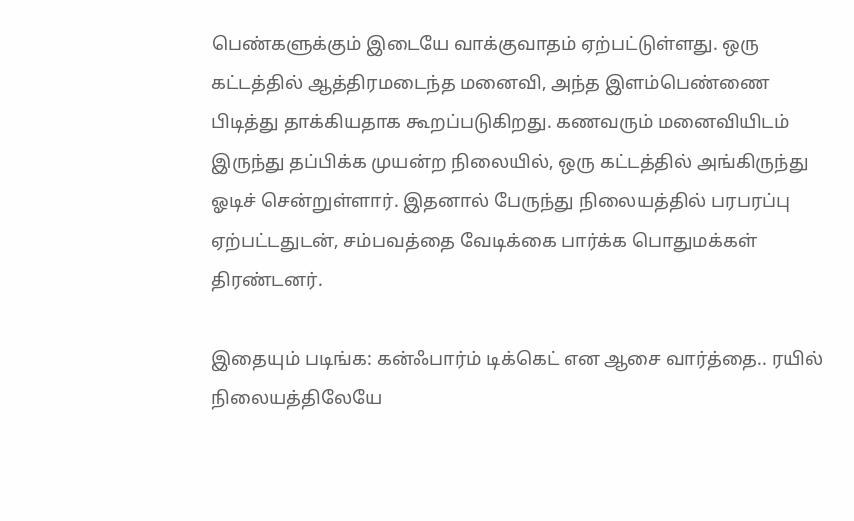பெண்களுக்கும் இடையே வாக்குவாதம் ஏற்பட்டுள்ளது. ஒரு கட்டத்தில் ஆத்திரமடைந்த மனைவி, அந்த இளம்பெண்ணை பிடித்து தாக்கியதாக கூறப்படுகிறது. கணவரும் மனைவியிடம் இருந்து தப்பிக்க முயன்ற நிலையில், ஒரு கட்டத்தில் அங்கிருந்து ஓடிச் சென்றுள்ளார். இதனால் பேருந்து நிலையத்தில் பரபரப்பு ஏற்பட்டதுடன், சம்பவத்தை வேடிக்கை பார்க்க பொதுமக்கள் திரண்டனர்.

இதையும் படிங்க: கன்ஃபார்ம் டிக்கெட் என ஆசை வார்த்தை.. ரயில் நிலையத்திலேயே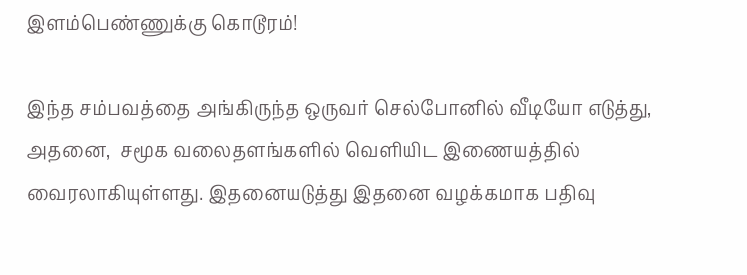இளம்பெண்ணுக்கு கொடூரம்!

இந்த சம்பவத்தை அங்கிருந்த ஒருவர் செல்போனில் வீடியோ எடுத்து, அதனை,  சமூக வலைதளங்களில் வெளியிட இணையத்தில் வைரலாகியுள்ளது. இதனையடுத்து இதனை வழக்கமாக பதிவு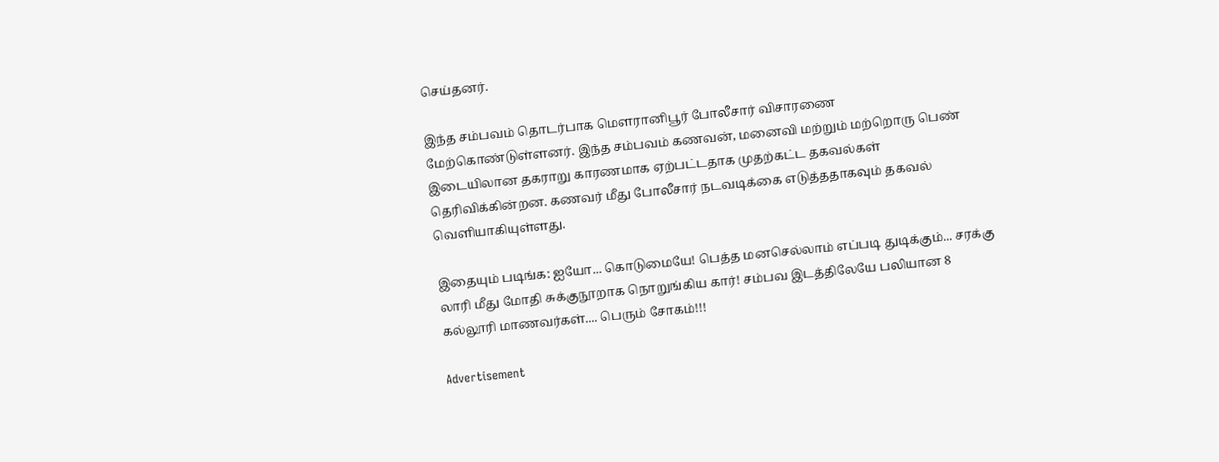செய்தனர்.

இந்த சம்பவம் தொடர்பாக மௌரானிபூர் போலீசார் விசாரணை மேற்கொண்டுள்ளனர். இந்த சம்பவம் கணவன், மனைவி மற்றும் மற்றொரு பெண் இடையிலான தகராறு காரணமாக ஏற்பட்டதாக முதற்கட்ட தகவல்கள் தெரிவிக்கின்றன. கணவர் மீது போலீசார் நடவடிக்கை எடுத்ததாகவும் தகவல் வெளியாகியுள்ளது.

இதையும் படிங்க: ஐயோ... கொடுமையே! பெத்த மனசெல்லாம் எப்படி துடிக்கும்... சரக்கு லாரி மீது மோதி சுக்குநூறாக நொறுங்கிய கார்! சம்பவ இடத்திலேயே பலியான 8 கல்லூரி மாணவர்கள்.... பெரும் சோகம்!!!

Advertisement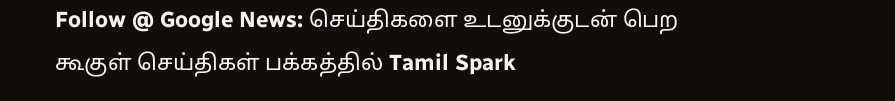Follow @ Google News: செய்திகளை உடனுக்குடன் பெற கூகுள் செய்திகள் பக்கத்தில் Tamil Spark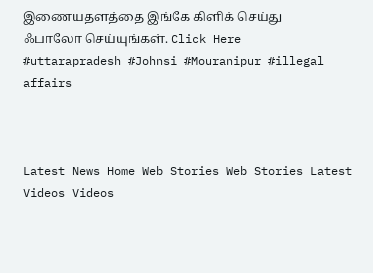இணையதளத்தை இங்கே கிளிக் செய்து ஃபாலோ செய்யுங்கள். Click Here
#uttarapradesh #Johnsi #Mouranipur #illegal affairs



Latest News Home Web Stories Web Stories Latest Videos Videos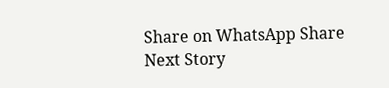Share on WhatsApp Share
Next Story